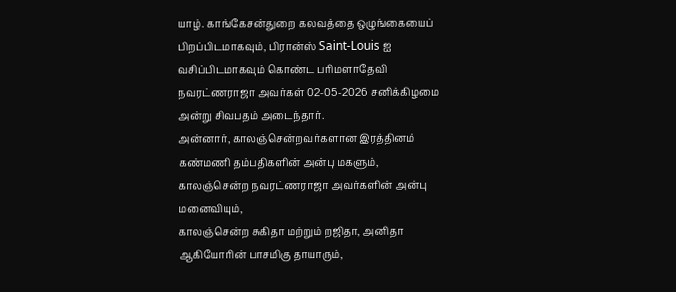யாழ். காங்கேசன்துறை கலவத்தை ஒழுங்கையைப் பிறப்பிடமாகவும், பிரான்ஸ் Saint-Louis ஐ வசிப்பிடமாகவும் கொண்ட பரிமளாதேவி நவரட்ணராஜா அவர்கள் 02-05-2026 சனிக்கிழமை அன்று சிவபதம் அடைந்தார்.
அன்னார், காலஞ்சென்றவர்களான இரத்தினம் கண்மணி தம்பதிகளின் அன்பு மகளும்,
காலஞ்சென்ற நவரட்ணராஜா அவர்களின் அன்பு மனைவியும்,
காலஞ்சென்ற சுகிதா மற்றும் றஜிதா, அனிதா ஆகியோரின் பாசமிகு தாயாரும்,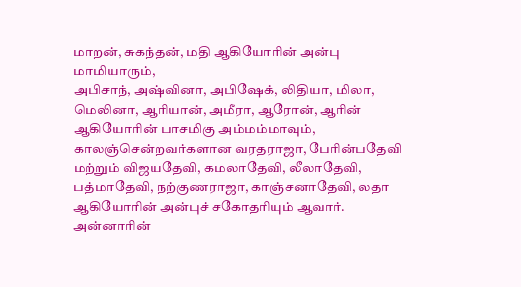மாறன், சுகந்தன், மதி ஆகியோரின் அன்பு மாமியாரும்,
அபிசாந், அஷ்வினா, அபிஷேக், லிதியா, மிலா, மெலினா, ஆரியான், அமீரா, ஆரோன், ஆரின் ஆகியோரின் பாசமிகு அம்மம்மாவும்,
காலஞ்சென்றவர்களான வரதராஜா, பேரின்பதேவி மற்றும் விஜயதேவி, கமலாதேவி, லீலாதேவி, பத்மாதேவி, நற்குணராஜா, காஞ்சனாதேவி, லதா ஆகியோரின் அன்புச் சகோதரியும் ஆவார்.
அன்னாரின்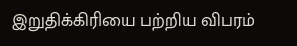இறுதிக்கிரியை பற்றிய விபரம்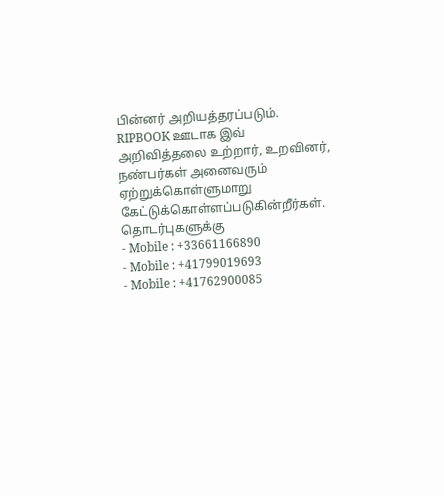பின்னர் அறியத்தரப்படும்.
RIPBOOK ஊடாக இவ் அறிவித்தலை உற்றார், உறவினர், நண்பர்கள் அனைவரும் ஏற்றுக்கொள்ளுமாறு கேட்டுக்கொள்ளப்படுகின்றீர்கள்.
தொடர்புகளுக்கு
- Mobile : +33661166890
- Mobile : +41799019693
- Mobile : +41762900085